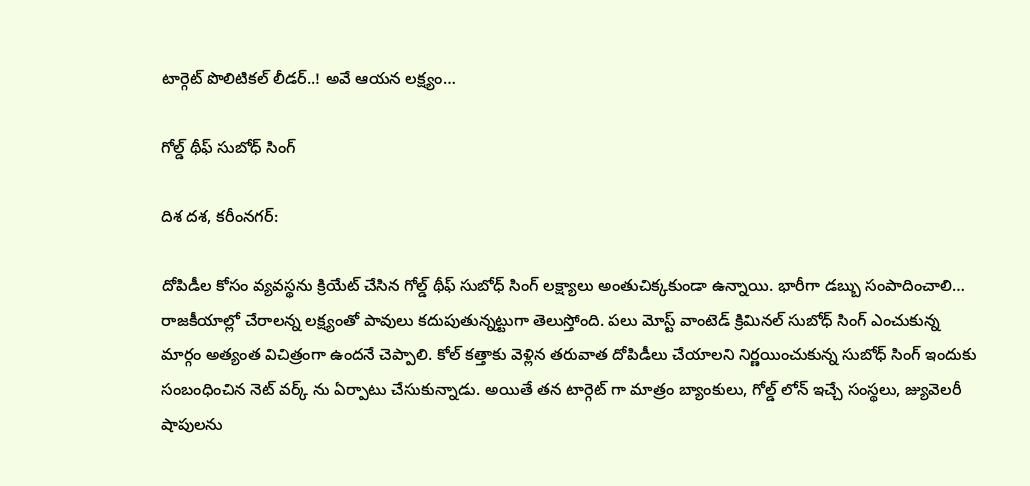టార్గెట్ పొలిటికల్ లీడర్..! అవే ఆయన లక్ష్యం…

గోల్డ్ థీఫ్ సుబోధ్ సింగ్

దిశ దశ, కరీంనగర్:

దోపిడీల కోసం వ్యవస్థను క్రియేట్ చేసిన గోల్డ్ థీఫ్ సుబోధ్ సింగ్ లక్ష్యాలు అంతుచిక్కకుండా ఉన్నాయి. భారీగా డబ్బు సంపాదించాలి… రాజకీయాల్లో చేరాలన్న లక్ష్యంతో పావులు కదుపుతున్నట్టుగా తెలుస్తోంది. పలు మోస్ట్ వాంటెడ్ క్రిమినల్ సుబోధ్ సింగ్ ఎంచుకున్న మార్గం అత్యంత విచిత్రంగా ఉందనే చెప్పాలి. కోల్ కత్తాకు వెళ్లిన తరువాత దోపిడీలు చేయాలని నిర్ణయించుకున్న సుబోధ్ సింగ్ ఇందుకు సంబంధించిన నెట్ వర్క్ ను ఏర్పాటు చేసుకున్నాడు. అయితే తన టార్గెట్ గా మాత్రం బ్యాంకులు, గోల్డ్ లోన్ ఇచ్చే సంస్థలు, జ్యువెలరీ షాపులను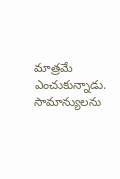మాత్రమే ఎంచుకున్నాడు. సామాన్యులను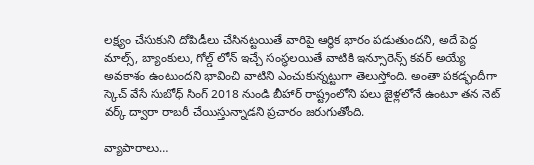లక్ష్యం చేసుకుని దోపిడీలు చేసినట్టయితే వారిపై ఆర్థిక భారం పడుతుందని, అదే పెద్ద మాల్స్, బ్యాంకులు, గోల్డ్ లోన్ ఇచ్చే సంస్థలయితే వాటికి ఇన్సూరెన్స్ కవర్ అయ్యే అవకాశం ఉంటుందని భావించి వాటిని ఎంచుకున్నట్టుగా తెలుస్తోంది. అంతా పకడ్భందీగా స్కెచ్ వేసే సుబోధ్ సింగ్ 2018 నుండి బీహార్ రాష్ట్రంలోని పలు జైళ్లలోనే ఉంటూ తన నెట్ వర్క్ ద్వారా రాబరీ చేయిస్తున్నాడని ప్రచారం జరుగుతోంది.

వ్యాపారాలు…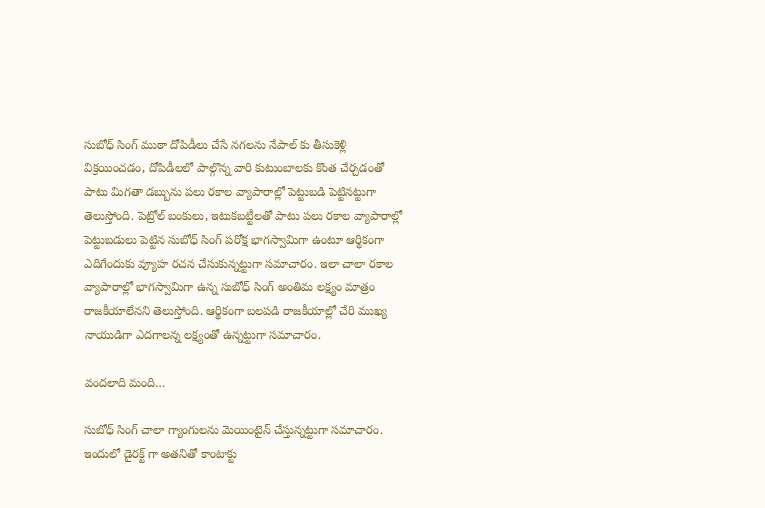సుబోధ్ సింగ్ ముఠా దోపిడీలు చేసే నగలను నేపాల్ కు తీసుకెళ్లి విక్రయించడం, దోపిడీలలో పాల్గొన్న వారి కుటుంబాలకు కొంత చేర్చడంతో పాటు మిగతా డబ్బును పలు రకాల వ్యాపారాల్లో పెట్టుబడి పెట్టినట్టుగా తెలుస్తోంది. పెట్రోల్ బంకులు, ఇటుకబట్టీలతో పాటు పలు రకాల వ్యాపారాల్లో పెట్టుబడులు పెట్టిన సుబోధ్ సింగ్ పరోక్ష భాగస్వామిగా ఉంటూ ఆర్థికంగా ఎదిగేందుకు వ్యూహ రచన చేసుకున్నట్టుగా సమాచారం. ఇలా చాలా రకాల వ్యాపారాల్లో భాగస్వామిగా ఉన్న సుబోధ్ సింగ్ అంతిమ లక్ష్యం మాత్రం రాజకీయాలేనని తెలుస్తోంది. ఆర్థికంగా బలపడి రాజకీయాల్లో చేరి ముఖ్య నాయుడిగా ఎదగాలన్న లక్ష్యంతో ఉన్నట్టుగా సమాచారం.

వందలాది మంది…

సుబోధ్ సింగ్ చాలా గ్యాంగులను మెయింటైన్ చేస్తున్నట్టుగా సమాచారం. ఇందులో డైరక్ట్ గా అతనితో కాంటాక్టు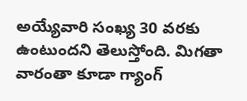అయ్యేవారి సంఖ్య 30 వరకు ఉంటుందని తెలుస్తోంది. మిగతా వారంతా కూడా గ్యాంగ్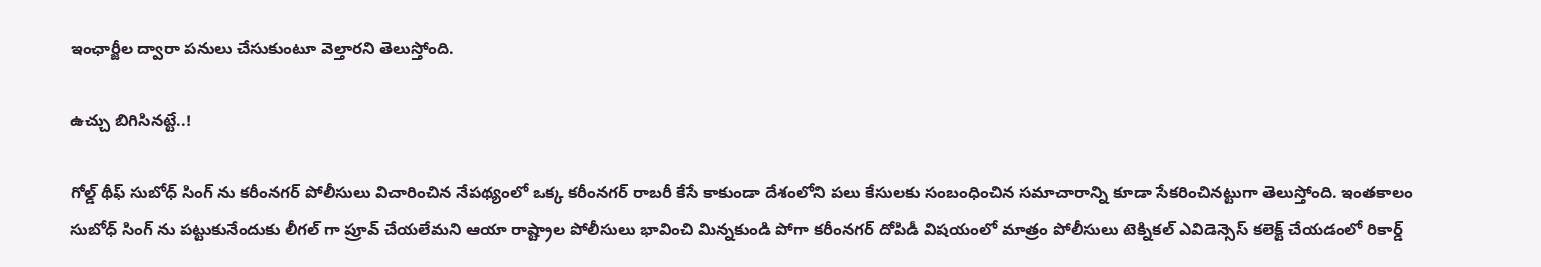ఇంఛార్జీల ద్వారా పనులు చేసుకుంటూ వెల్తారని తెలుస్తోంది.

ఉచ్చు బిగిసినట్టే..!

గోల్డ్ థీఫ్ సుబోధ్ సింగ్ ను కరీంనగర్ పోలీసులు విచారించిన నేపథ్యంలో ఒక్క కరీంనగర్ రాబరీ కేసే కాకుండా దేశంలోని పలు కేసులకు సంబంధించిన సమాచారాన్ని కూడా సేకరించినట్టుగా తెలుస్తోంది. ఇంతకాలం సుబోధ్ సింగ్ ను పట్టుకునేందుకు లీగల్ గా ప్రూవ్ చేయలేమని ఆయా రాష్ట్రాల పోలీసులు భావించి మిన్నకుండి పోగా కరీంనగర్ దోపిడీ విషయంలో మాత్రం పోలీసులు టెక్నికల్ ఎవిడెన్సెస్ కలెక్ట్ చేయడంలో రికార్డ్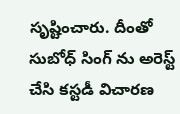సృష్టించారు. దీంతో సుబోధ్ సింగ్ ను అరెస్ట్ చేసి కస్టడీ విచారణ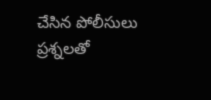చేసిన పోలీసులు ప్రశ్నలతో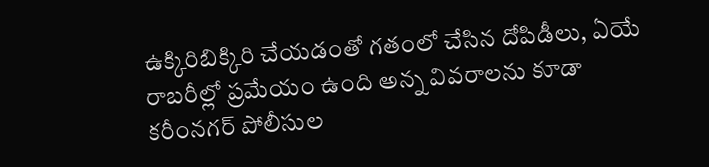ఉక్కిరిబిక్కిరి చేయడంతో గతంలో చేసిన దోపిడీలు, ఏయే రాబరీల్లో ప్రమేయం ఉంది అన్న వివరాలను కూడా కరీంనగర్ పోలీసుల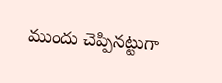ముందు చెప్పినట్టుగా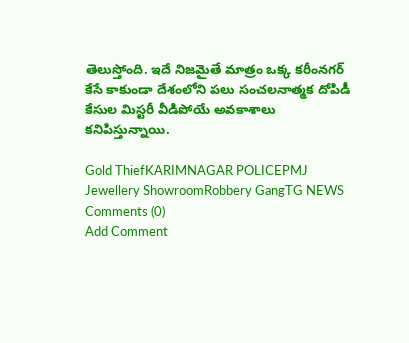తెలుస్తోంది. ఇదే నిజమైతే మాత్రం ఒక్క కరీంనగర్ కేసే కాకుండా దేశంలోని పలు సంచలనాత్మక దోపిడీ కేసుల మిస్టరీ వీడిపోయే అవకాశాలు కనిపిస్తున్నాయి.

Gold ThiefKARIMNAGAR POLICEPMJ Jewellery ShowroomRobbery GangTG NEWS
Comments (0)
Add Comment